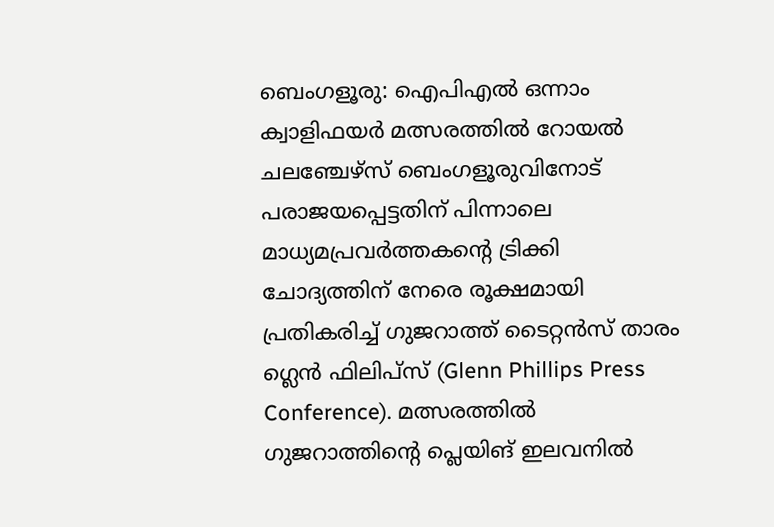ബെംഗളൂരു: ഐപിഎൽ ഒന്നാം ക്വാളിഫയർ മത്സരത്തിൽ റോയൽ ചലഞ്ചേഴ്സ് ബെംഗളൂരുവിനോട് പരാജയപ്പെട്ടതിന് പിന്നാലെ മാധ്യമപ്രവർത്തകന്റെ ട്രിക്കി ചോദ്യത്തിന് നേരെ രൂക്ഷമായി പ്രതികരിച്ച് ഗുജറാത്ത് ടൈറ്റൻസ് താരം ഗ്ലെൻ ഫിലിപ്സ് (Glenn Phillips Press Conference). മത്സരത്തിൽ ഗുജറാത്തിന്റെ പ്ലെയിങ് ഇലവനിൽ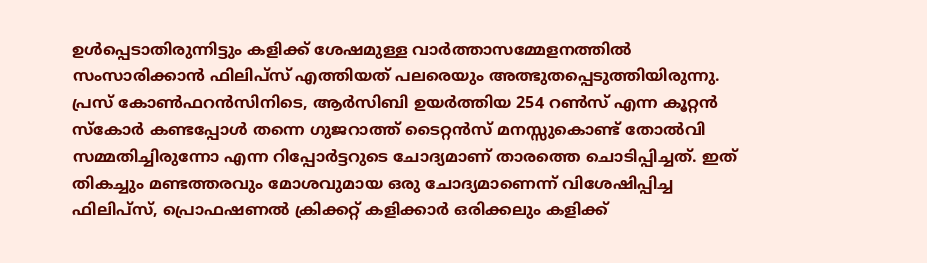ഉൾപ്പെടാതിരുന്നിട്ടും കളിക്ക് ശേഷമുള്ള വാർത്താസമ്മേളനത്തിൽ സംസാരിക്കാൻ ഫിലിപ്സ് എത്തിയത് പലരെയും അത്ഭുതപ്പെടുത്തിയിരുന്നു. പ്രസ് കോൺഫറൻസിനിടെ, ആർസിബി ഉയർത്തിയ 254 റൺസ് എന്ന കൂറ്റൻ സ്കോർ കണ്ടപ്പോൾ തന്നെ ഗുജറാത്ത് ടൈറ്റൻസ് മനസ്സുകൊണ്ട് തോൽവി സമ്മതിച്ചിരുന്നോ എന്ന റിപ്പോർട്ടറുടെ ചോദ്യമാണ് താരത്തെ ചൊടിപ്പിച്ചത്. ഇത് തികച്ചും മണ്ടത്തരവും മോശവുമായ ഒരു ചോദ്യമാണെന്ന് വിശേഷിപ്പിച്ച ഫിലിപ്സ്, പ്രൊഫഷണൽ ക്രിക്കറ്റ് കളിക്കാർ ഒരിക്കലും കളിക്ക്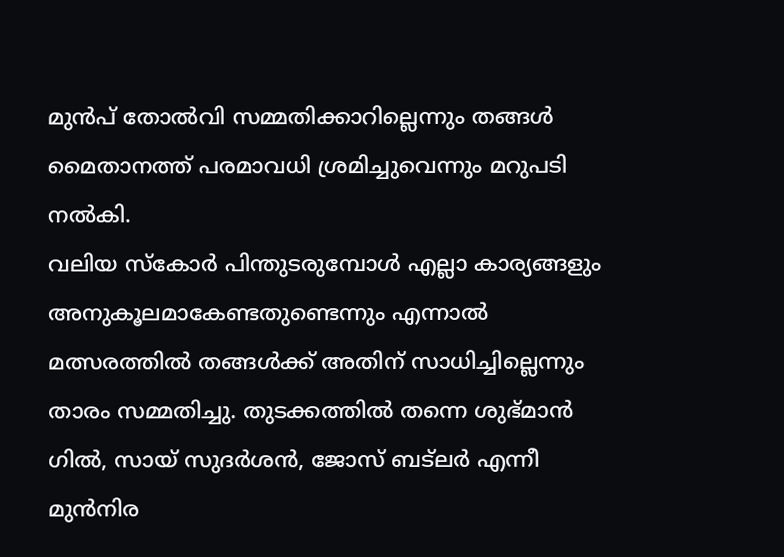മുൻപ് തോൽവി സമ്മതിക്കാറില്ലെന്നും തങ്ങൾ മൈതാനത്ത് പരമാവധി ശ്രമിച്ചുവെന്നും മറുപടി നൽകി.
വലിയ സ്കോർ പിന്തുടരുമ്പോൾ എല്ലാ കാര്യങ്ങളും അനുകൂലമാകേണ്ടതുണ്ടെന്നും എന്നാൽ മത്സരത്തിൽ തങ്ങൾക്ക് അതിന് സാധിച്ചില്ലെന്നും താരം സമ്മതിച്ചു. തുടക്കത്തിൽ തന്നെ ശുഭ്മാൻ ഗിൽ, സായ് സുദർശൻ, ജോസ് ബട്ലർ എന്നീ മുൻനിര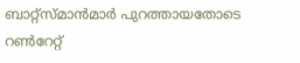ബാറ്റ്സ്മാൻമാർ പുറത്തായതോടെ റൺറേറ്റ്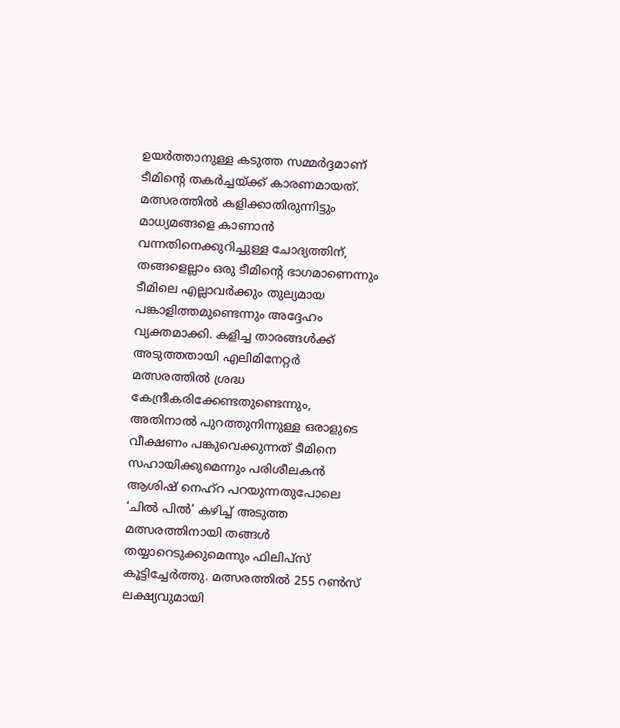ഉയർത്താനുള്ള കടുത്ത സമ്മർദ്ദമാണ് ടീമിന്റെ തകർച്ചയ്ക്ക് കാരണമായത്. മത്സരത്തിൽ കളിക്കാതിരുന്നിട്ടും മാധ്യമങ്ങളെ കാണാൻ വന്നതിനെക്കുറിച്ചുള്ള ചോദ്യത്തിന്, തങ്ങളെല്ലാം ഒരു ടീമിന്റെ ഭാഗമാണെന്നും ടീമിലെ എല്ലാവർക്കും തുല്യമായ പങ്കാളിത്തമുണ്ടെന്നും അദ്ദേഹം വ്യക്തമാക്കി. കളിച്ച താരങ്ങൾക്ക് അടുത്തതായി എലിമിനേറ്റർ മത്സരത്തിൽ ശ്രദ്ധ കേന്ദ്രീകരിക്കേണ്ടതുണ്ടെന്നും, അതിനാൽ പുറത്തുനിന്നുള്ള ഒരാളുടെ വീക്ഷണം പങ്കുവെക്കുന്നത് ടീമിനെ സഹായിക്കുമെന്നും പരിശീലകൻ ആശിഷ് നെഹ്റ പറയുന്നതുപോലെ ‘ചിൽ പിൽ’ കഴിച്ച് അടുത്ത മത്സരത്തിനായി തങ്ങൾ തയ്യാറെടുക്കുമെന്നും ഫിലിപ്സ് കൂട്ടിച്ചേർത്തു. മത്സരത്തിൽ 255 റൺസ് ലക്ഷ്യവുമായി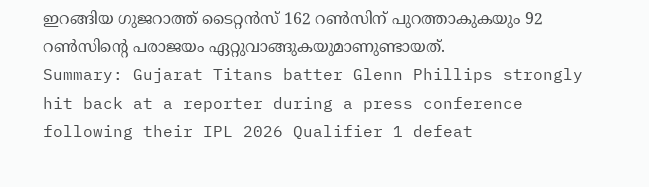ഇറങ്ങിയ ഗുജറാത്ത് ടൈറ്റൻസ് 162 റൺസിന് പുറത്താകുകയും 92 റൺസിന്റെ പരാജയം ഏറ്റുവാങ്ങുകയുമാണുണ്ടായത്.
Summary: Gujarat Titans batter Glenn Phillips strongly hit back at a reporter during a press conference following their IPL 2026 Qualifier 1 defeat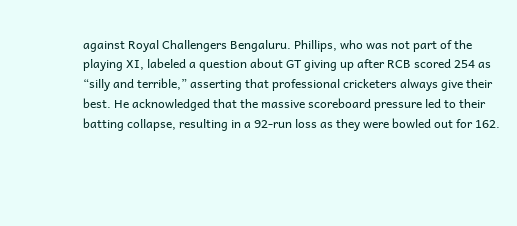against Royal Challengers Bengaluru. Phillips, who was not part of the playing XI, labeled a question about GT giving up after RCB scored 254 as “silly and terrible,” asserting that professional cricketers always give their best. He acknowledged that the massive scoreboard pressure led to their batting collapse, resulting in a 92-run loss as they were bowled out for 162.